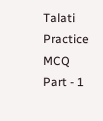Talati Practice MCQ Part - 1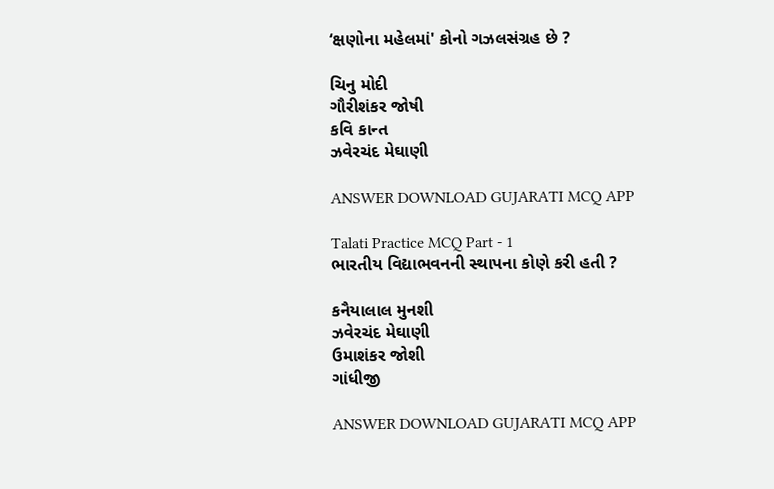‘ક્ષણોના મહેલમાં' કોનો ગઝલસંગ્રહ છે ?

ચિનુ મોદી
ગૌરીશંકર જોષી
કવિ કાન્ત
ઝવેરચંદ મેઘાણી

ANSWER DOWNLOAD GUJARATI MCQ APP

Talati Practice MCQ Part - 1
ભારતીય વિદ્યાભવનની સ્થાપના કોણે કરી હતી ?

કનૈયાલાલ મુનશી
ઝવેરચંદ મેઘાણી
ઉમાશંકર જોશી
ગાંધીજી

ANSWER DOWNLOAD GUJARATI MCQ APP